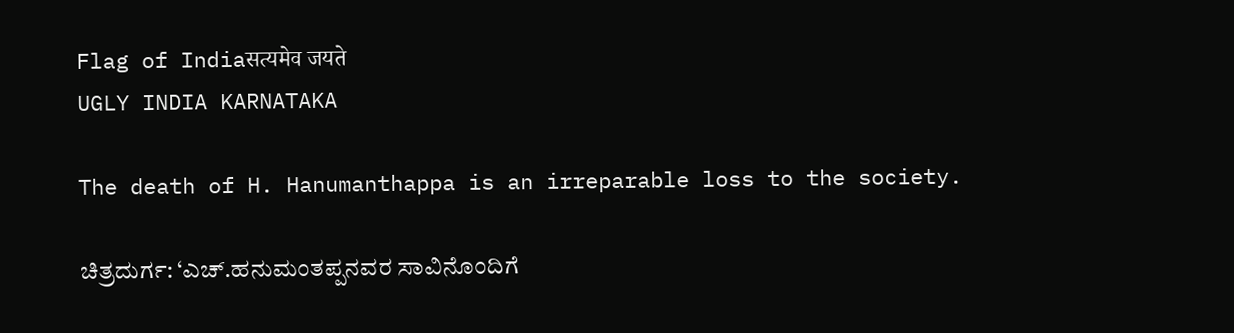Flag of Indiaसत्यमेव जयते
UGLY INDIA KARNATAKA

The death of H. Hanumanthappa is an irreparable loss to the society.

ಚಿತ್ರದುರ್ಗ: ‘ಎಚ್‌.ಹನುಮಂತಪ್ಪನವರ ಸಾವಿನೊಂದಿಗೆ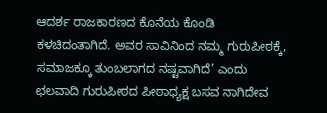ಆದರ್ಶ ರಾಜಕಾರಣದ ಕೊನೆಯ ಕೊಂಡಿ ಕಳಚಿದಂತಾಗಿದೆ. ಅವರ ಸಾವಿನಿಂದ ನಮ್ಮ ಗುರುಪೀಠಕ್ಕೆ, ಸಮಾಜಕ್ಕೂ ತುಂಬಲಾಗದ ನಷ್ಟವಾಗಿದೆ’ ಎಂದು ಛಲವಾದಿ ಗುರುಪೀಠದ ಪೀಠಾಧ್ಯಕ್ಷ ಬಸವ ನಾಗಿದೇವ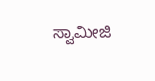ಸ್ವಾಮೀಜಿ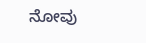ನೋವು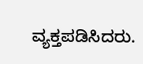ವ್ಯಕ್ತಪಡಿಸಿದರು.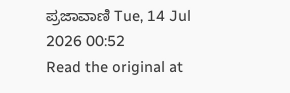ಪ್ರಜಾವಾಣಿ Tue, 14 Jul 2026 00:52
Read the original at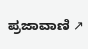ಪ್ರಜಾವಾಣಿ ↗